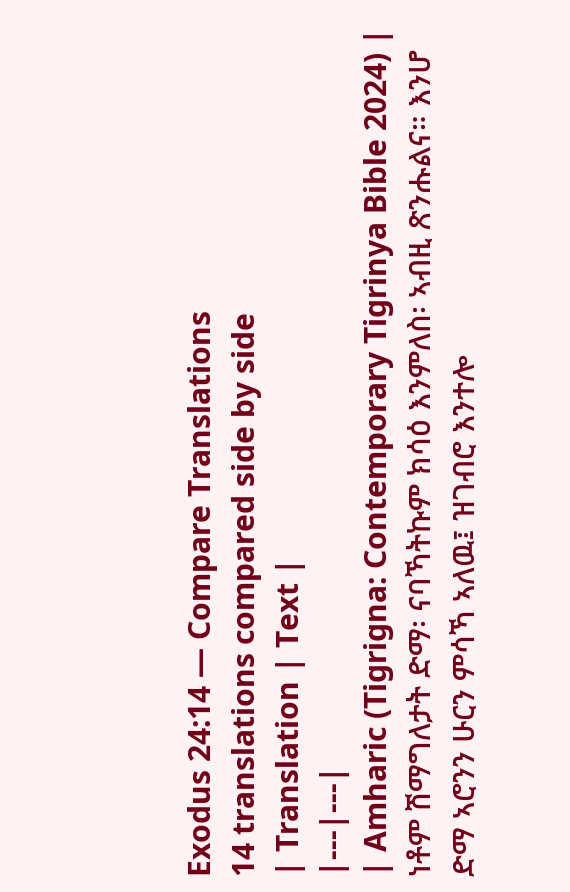Exodus 24:14 — Compare Translations
14 translations compared side by side
| Translation | Text |
|---|---|
| Amharic (Tigrigna: Contemporary Tigrinya Bible 2024) | ነቶም ሽማግለታት ድማ፡ ናባኻትኩም ክሳዕ እንምለስ፡ ኣብዚ ጽንሑልና። እንሆ ድማ ኣሮንን ሁርን ምሳኻ ኣለዉ፤ ዝገብሮ እንተሎ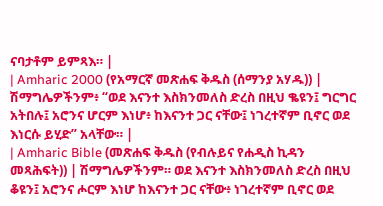ናባታቶም ይምጻእ። |
| Amharic 2000 (የአማርኛ መጽሐፍ ቅዱስ (ሰማንያ አሃዱ)) | ሽማግሌዎችንም፥ “ወደ እናንተ እስክንመለስ ድረስ በዚህ ቈዩን፤ ግርግር አትበሉ፤ አሮንና ሆርም እነሆ፥ ከእናንተ ጋር ናቸው፤ ነገረተኛም ቢኖር ወደ እነርሱ ይሂድ” አላቸው። |
| Amharic Bible (መጽሐፍ ቅዱስ (የብሉይና የሐዲስ ኪዳን መጻሕፍት)) | ሽማግሌዎችንም። ወደ እናንተ እስክንመለስ ድረስ በዚህ ቆዩን፤ አሮንና ሖርም እነሆ ከእናንተ ጋር ናቸው፥ ነገረተኛም ቢኖር ወደ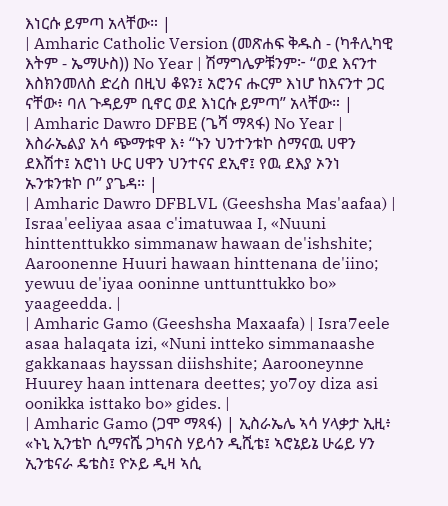እነርሱ ይምጣ አላቸው። |
| Amharic Catholic Version (መጽሐፍ ቅዱስ - (ካቶሊካዊ እትም - ኤማሁስ)) No Year | ሽማግሌዎቹንም፦ “ወደ እናንተ እስክንመለስ ድረስ በዚህ ቆዩን፤ አሮንና ሑርም እነሆ ከእናንተ ጋር ናቸው፥ ባለ ጉዳይም ቢኖር ወደ እነርሱ ይምጣ” አላቸው። |
| Amharic Dawro DFBE (ጌሻ ማጻፋ) No Year | እስራኤልያ አሳ ጭማቱዋ እ፥ “ኑን ህንተንቱኮ ስማናዉ ሀዋን ደእሽተ፤ አሮነነ ሁር ሀዋን ህንተናና ደኢኖ፤ የዉ ደእያ ኦንነ ኡንቱንቱኮ ቦ” ያጌዳ። |
| Amharic Dawro DFBLVL (Geeshsha Mas'aafaa) | Israa'eeliyaa asaa c'imatuwaa I, «Nuuni hinttenttukko simmanaw hawaan de'ishshite; Aaroonenne Huuri hawaan hinttenana de'iino; yewuu de'iyaa ooninne unttunttukko bo» yaageedda. |
| Amharic Gamo (Geeshsha Maxaafa) | Isra7eele asaa halaqata izi, «Nuni intteko simmanaashe gakkanaas hayssan diishshite; Aarooneynne Huurey haan inttenara deettes; yo7oy diza asi oonikka isttako bo» gides. |
| Amharic Gamo (ጋሞ ማጻፋ) | ኢስራኤሌ ኣሳ ሃላቃታ ኢዚ፥ «ኑኒ ኢንቴኮ ሲማናሼ ጋካናስ ሃይሳን ዲሺቴ፤ ኣሮኔይኔ ሁሬይ ሃን ኢንቴናራ ዴቴስ፤ ዮኦይ ዲዛ ኣሲ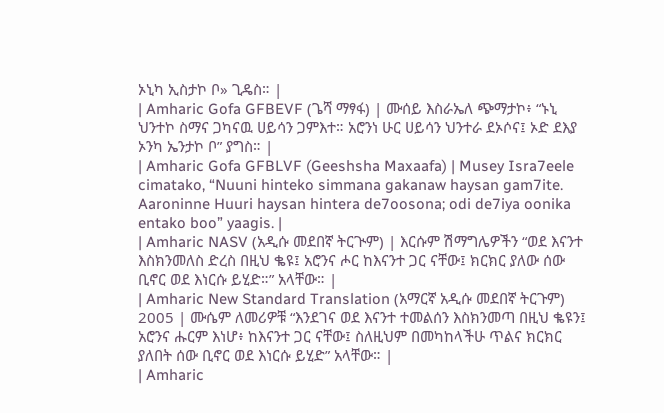ኦኒካ ኢስታኮ ቦ» ጊዴስ። |
| Amharic Gofa GFBEVF (ጌሻ ማፃፋ) | ሙሰይ እስራኤለ ጭማታኮ፥ “ኑኒ ህንተኮ ስማና ጋካናዉ ሀይሳን ጋምእተ። አሮንነ ሁር ሀይሳን ህንተራ ደኦሶና፤ ኦድ ደእያ ኦንካ ኤንታኮ ቦ” ያግስ። |
| Amharic Gofa GFBLVF (Geeshsha Maxaafa) | Musey Isra7eele cimatako, “Nuuni hinteko simmana gakanaw haysan gam7ite. Aaroninne Huuri haysan hintera de7oosona; odi de7iya oonika entako boo” yaagis. |
| Amharic NASV (አዲሱ መደበኛ ትርጒም) | እርሱም ሽማግሌዎችን “ወደ እናንተ እስክንመለስ ድረስ በዚህ ቈዩ፤ አሮንና ሖር ከእናንተ ጋር ናቸው፤ ክርክር ያለው ሰው ቢኖር ወደ እነርሱ ይሂድ።” አላቸው። |
| Amharic New Standard Translation (አማርኛ አዲሱ መደበኛ ትርጉም) 2005 | ሙሴም ለመሪዎቹ “እንደገና ወደ እናንተ ተመልሰን እስክንመጣ በዚህ ቈዩን፤ አሮንና ሑርም እነሆ፥ ከእናንተ ጋር ናቸው፤ ስለዚህም በመካከላችሁ ጥልና ክርክር ያለበት ሰው ቢኖር ወደ እነርሱ ይሂድ” አላቸው። |
| Amharic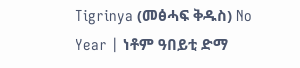Tigrinya (መፅሓፍ ቅዱስ) No Year | ነቶም ዓበይቲ ድማ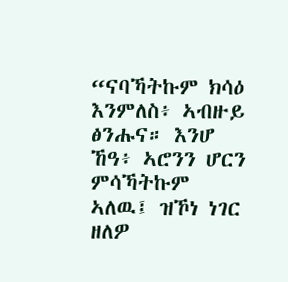“ናባኻትኩም ክሳዕ እንምለስ፥ ኣብዙይ ፅንሑና። እንሆ ኸዓ፥ ኣሮንን ሆርን ምሳኻትኩም ኣለዉ፤ ዝኾነ ነገር ዘለዎ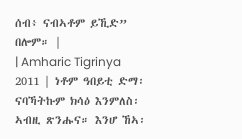ሰብ፥ ናብኣቶም ይኺድ” በሎም። |
| Amharic Tigrinya 2011 | ነቶም ዓበይቲ ድማ፡ ናባኻትኩም ክሳዕ እንምለስ፡ ኣብዚ ጽንሑና። እንሆ ኸኣ፡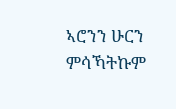ኣሮንን ሁርን ምሳኻትኩም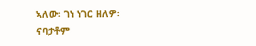ኣለው፡ ገነ ነገር ዘለዎ፡ ናባታቶም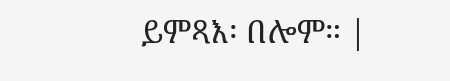ይምጻእ፡ በሎም። |